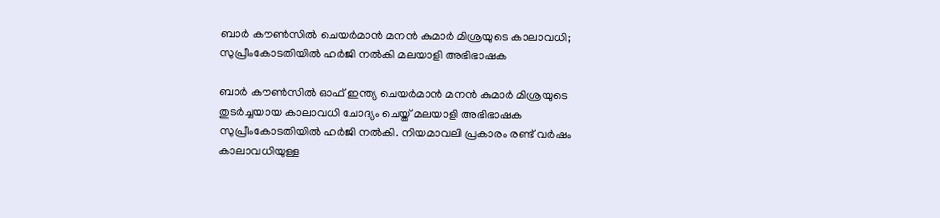ബാര്‍ കൗണ്‍സില്‍ ചെയര്‍മാന്‍ മനന്‍ കുമാര്‍ മിശ്രയുടെ കാലാവധി; സുപ്രീംകോടതിയില്‍ ഹര്‍ജി നല്‍കി മലയാളി അഭിഭാഷക

ബാര്‍ കൗണ്‍സില്‍ ഓഫ് ഇന്ത്യ ചെയര്‍മാന്‍ മനന്‍ കുമാര്‍ മിശ്രയുടെ തുടര്‍ച്ചയായ കാലാവധി ചോദ്യം ചെയ്ത് മലയാളി അഭിഭാഷക സുപ്രീംകോടതിയില്‍ ഹര്‍ജി നല്‍കി. നിയമാവലി പ്രകാരം രണ്ട് വര്‍ഷം കാലാവധിയുള്ള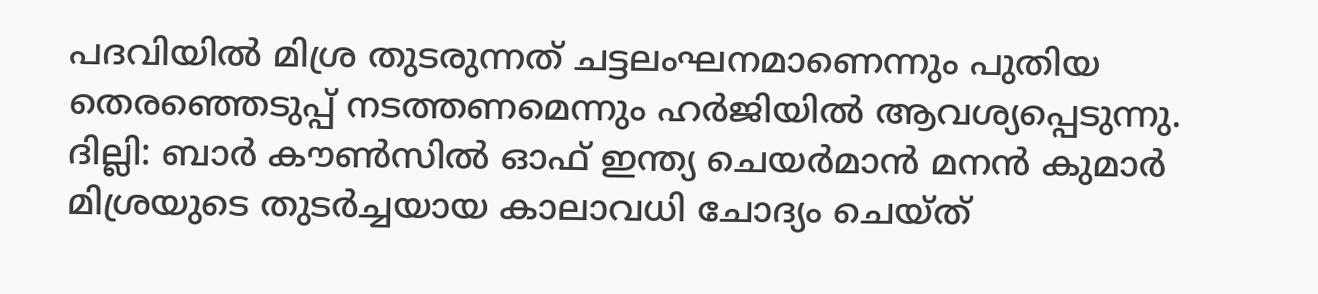പദവിയില്‍ മിശ്ര തുടരുന്നത് ചട്ടലംഘനമാണെന്നും പുതിയ തെരഞ്ഞെടുപ്പ് നടത്തണമെന്നും ഹര്‍ജിയില്‍ ആവശ്യപ്പെടുന്നു.
ദില്ലി: ബാര്‍ കൗണ്‍സില്‍ ഓഫ് ഇന്ത്യ ചെയര്‍മാന്‍ മനന്‍ കുമാര്‍ മിശ്രയുടെ തുടര്‍ച്ചയായ കാലാവധി ചോദ്യം ചെയ്ത്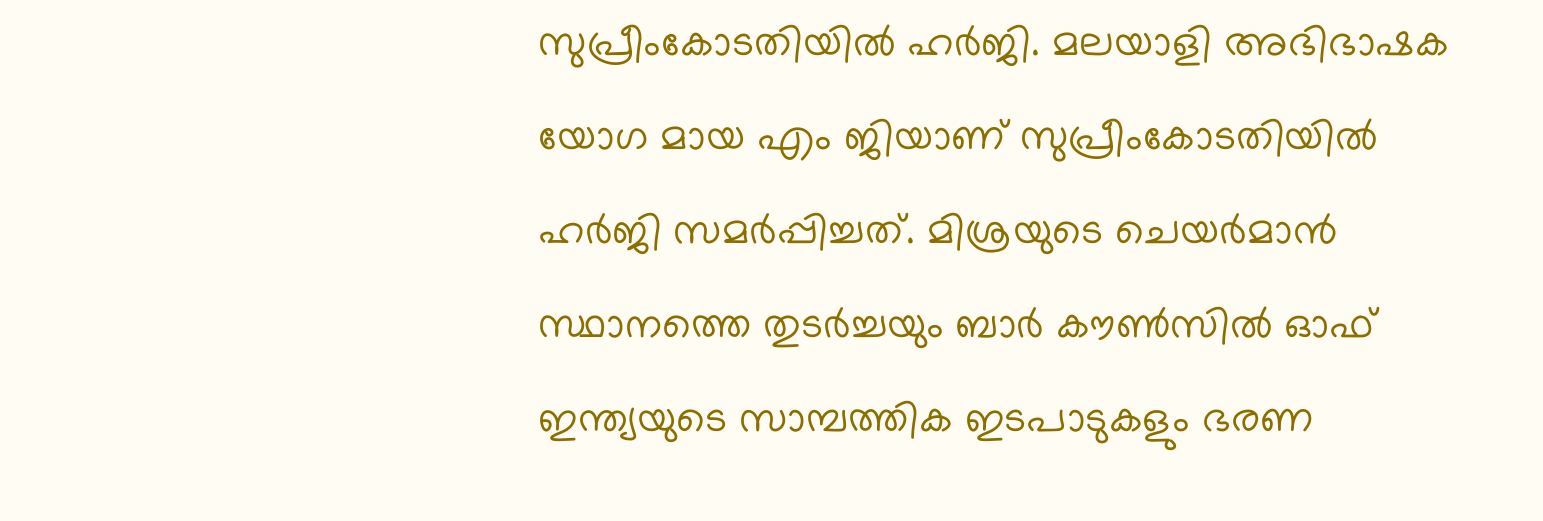സുപ്രീംകോടതിയില്‍ ഹര്‍ജി. മലയാളി അഭിഭാഷക യോഗ മായ എം ജിയാണ് സുപ്രീംകോടതിയില്‍ ഹര്‍ജി സമര്‍പ്പിച്ചത്. മിശ്രയുടെ ചെയര്‍മാന്‍ സ്ഥാനത്തെ തുടര്‍ച്ചയും ബാര്‍ കൗണ്‍സില്‍ ഓഫ് ഇന്ത്യയുടെ സാമ്പത്തിക ഇടപാടുകളും ഭരണ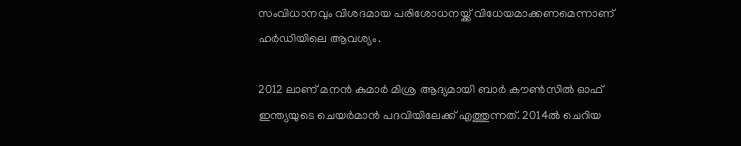സംവിധാനവും വിശദമായ പരിശോധനയ്ക്ക് വിധേയമാക്കണമെന്നാണ് ഹര്‍ഡിയിലെ ആവശ്യം.

2012 ലാണ് മനന്‍ കുമാര്‍ മിശ്ര ആദ്യമായി ബാര്‍ കൗണ്‍സില്‍ ഓഫ് ഇന്ത്യയുടെ ചെയര്‍മാന്‍ പദവിയിലേക്ക് എത്തുന്നത്. 2014ല്‍ ചെറിയ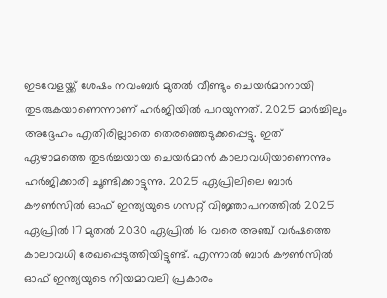ഇടവേളയ്ക്ക് ശേഷം നവംബര്‍ മുതല്‍ വീണ്ടും ചെയര്‍മാനായി തുടരുകയാണെന്നാണ് ഹര്‍ജിയില്‍ പറയുന്നത്. 2025 മാര്‍ച്ചിലും അദ്ദേഹം എതിരില്ലാതെ തെരഞ്ഞെടുക്കപ്പെട്ടു. ഇത് ഏഴാമത്തെ തുടര്‍ച്ചയായ ചെയര്‍മാന്‍ കാലാവധിയാണെന്നും ഹര്‍ജിക്കാരി ചൂണ്ടിക്കാട്ടുന്നു. 2025 ഏപ്രിലിലെ ബാര്‍ കൗണ്‍സില്‍ ഓഫ് ഇന്ത്യയുടെ ഗസറ്റ് വിജ്ഞാപനത്തില്‍ 2025 ഏപ്രില്‍ 17 മുതല്‍ 2030 ഏപ്രില്‍ 16 വരെ അഞ്ച് വര്‍ഷത്തെ കാലാവധി രേഖപ്പെടുത്തിയിട്ടുണ്ട്. എന്നാല്‍ ബാര്‍ കൗണ്‍സില്‍ ഓഫ് ഇന്ത്യയുടെ നിയമാവലി പ്രകാരം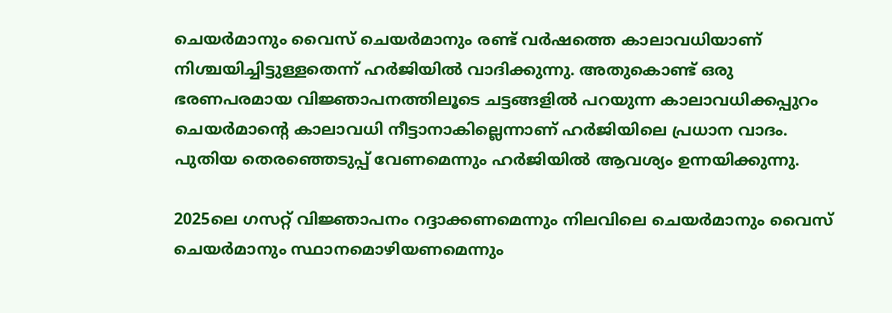ചെയര്‍മാനും വൈസ് ചെയര്‍മാനും രണ്ട് വര്‍ഷത്തെ കാലാവധിയാണ് നിശ്ചയിച്ചിട്ടുള്ളതെന്ന് ഹര്‍ജിയില്‍ വാദിക്കുന്നു. അതുകൊണ്ട് ഒരു ഭരണപരമായ വിജ്ഞാപനത്തിലൂടെ ചട്ടങ്ങളില്‍ പറയുന്ന കാലാവധിക്കപ്പുറം ചെയര്‍മാന്റെ കാലാവധി നീട്ടാനാകില്ലെന്നാണ് ഹര്‍ജിയിലെ പ്രധാന വാദം. പുതിയ തെരഞ്ഞെടുപ്പ് വേണമെന്നും ഹര്‍ജിയില്‍ ആവശ്യം ഉന്നയിക്കുന്നു.

2025ലെ ഗസറ്റ് വിജ്ഞാപനം റദ്ദാക്കണമെന്നും നിലവിലെ ചെയര്‍മാനും വൈസ് ചെയര്‍മാനും സ്ഥാനമൊഴിയണമെന്നും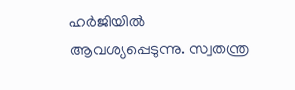ഹര്‍ജിയില്‍ ആവശ്യപ്പെടുന്നു. സ്വതന്ത്ര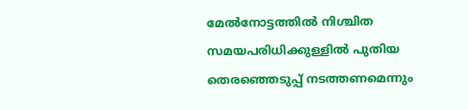മേല്‍നോട്ടത്തില്‍ നിശ്ചിത സമയപരിധിക്കുള്ളില്‍ പുതിയ തെരഞ്ഞെടുപ്പ് നടത്തണമെന്നും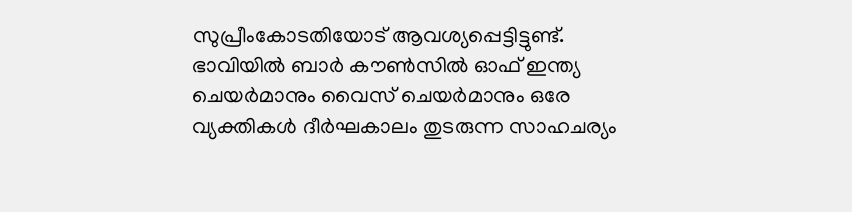സുപ്രീംകോടതിയോട് ആവശ്യപ്പെട്ടിട്ടുണ്ട്. ഭാവിയില്‍ ബാര്‍ കൗണ്‍സില്‍ ഓഫ് ഇന്ത്യ ചെയര്‍മാനും വൈസ് ചെയര്‍മാനും ഒരേ വ്യക്തികള്‍ ദീര്‍ഘകാലം തുടരുന്ന സാഹചര്യം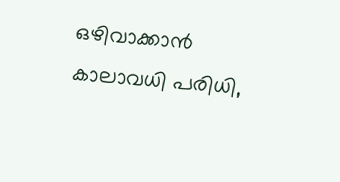ഒഴിവാക്കാന്‍ കാലാവധി പരിധി,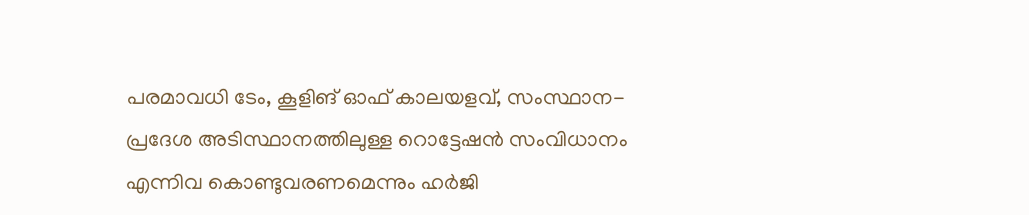പരമാവധി ടേം, കൂളിങ് ഓഫ് കാലയളവ്, സംസ്ഥാന-പ്രദേശ അടിസ്ഥാനത്തിലുള്ള റൊട്ടേഷന്‍ സംവിധാനം എന്നിവ കൊണ്ടുവരണമെന്നും ഹര്‍ജി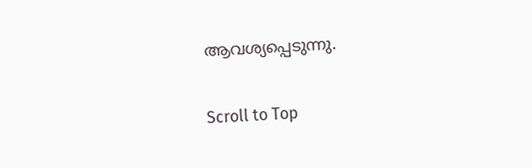ആവശ്യപ്പെടുന്നു.

Scroll to Top